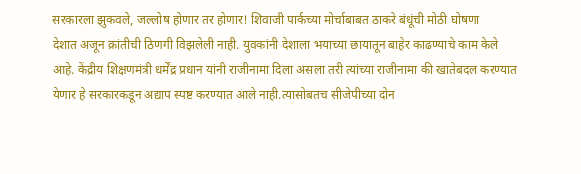सरकारला झुकवले, जल्लोष होणार तर होणार! शिवाजी पार्कच्या मोर्चाबाबत ठाकरे बंधूंची मोठी घोषणा
देशात अजून क्रांतीची ठिणगी विझलेली नाही. युवकांनी देशाला भयाच्या छायातून बाहेर काढण्याचे काम केले आहे. केंद्रीय शिक्षणमंत्री धर्मेंद्र प्रधान यांनी राजीनामा दिला असला तरी त्यांच्या राजीनामा की खातेबदल करण्यात येणार हे सरकारकडून अद्याप स्पष्ट करण्यात आले नाही.त्यासोबतच सीजेपीच्या दोन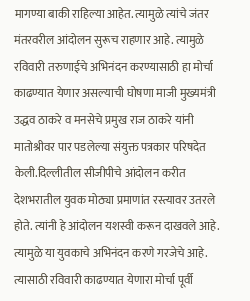मागण्या बाकी राहिल्या आहेत. त्यामुळे त्यांचे जंतर मंतरवरील आंदोलन सुरूच राहणार आहे. त्यामुळे रविवारी तरुणाईचे अभिनंदन करण्यासाठी हा मोर्चा काढण्यात येणार असल्याची घोषणा माजी मुख्यमंत्री उद्धव ठाकरे व मनसेचे प्रमुख राज ठाकरे यांनी मातोश्रीवर पार पडलेल्या संयुक्त पत्रकार परिषदेत केली.दिल्लीतील सीजीपीचे आंदोलन करीत देशभरातील युवक मोठ्या प्रमाणांत रस्त्यावर उतरले होते. त्यांनी हे आंदोलन यशस्वी करून दाखवले आहे. त्यामुळे या युवकाचे अभिनंदन करणे गरजेचे आहे. त्यासाठी रविवारी काढण्यात येणारा मोर्चा पूर्वी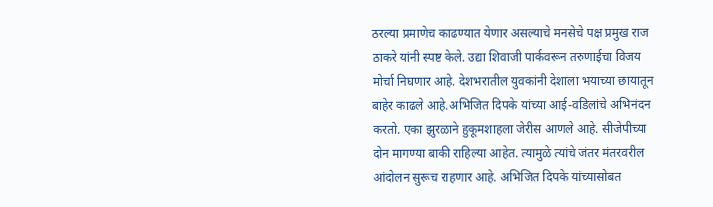ठरल्या प्रमाणेच काढण्यात येणार असल्याचे मनसेचे पक्ष प्रमुख राज ठाकरे यांनी स्पष्ट केले. उद्या शिवाजी पार्कवरून तरुणाईचा विजय मोर्चा निघणार आहे. देशभरातील युवकांनी देशाला भयाच्या छायातून बाहेर काढले आहे.अभिजित दिपके यांच्या आई-वडिलांचे अभिनंदन करतो. एका झुरळाने हुकूमशाहला जेरीस आणले आहे. सीजेपीच्या दोन मागण्या बाकी राहिल्या आहेत. त्यामुळे त्यांचे जंतर मंतरवरील आंदोलन सुरूच राहणार आहे. अभिजित दिपके यांच्यासोबत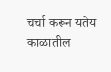चर्चा करून यतेय काळातील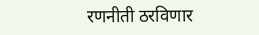रणनीती ठरविणार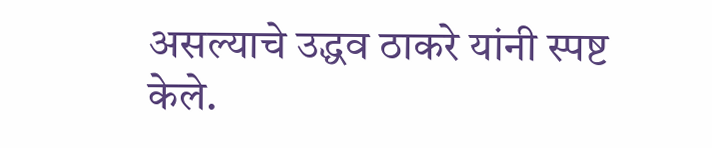असल्याचे उद्धव ठाकरे यांनी स्पष्ट केले.